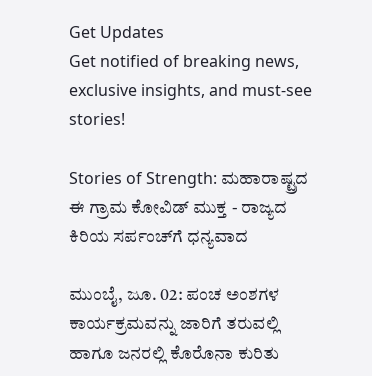Get Updates
Get notified of breaking news, exclusive insights, and must-see stories!

Stories of Strength: ಮಹಾರಾಷ್ಟ್ರದ ಈ ಗ್ರಾಮ ಕೋವಿಡ್‌ ಮುಕ್ತ - ರಾಜ್ಯದ ಕಿರಿಯ ಸರ್ಪಂಚ್‌ಗೆ ಧನ್ಯವಾದ

ಮುಂಬೈ, ಜೂ. 02: ಪಂಚ ಅಂಶಗಳ ಕಾರ್ಯಕ್ರಮವನ್ನು ಜಾರಿಗೆ ತರುವಲ್ಲಿ ಹಾಗೂ ಜನರಲ್ಲಿ ಕೊರೊನಾ ಕುರಿತು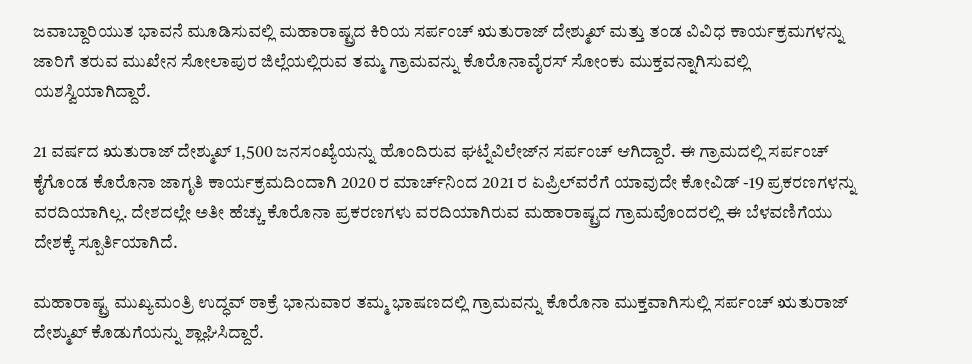ಜವಾಬ್ದಾರಿಯುತ ಭಾವನೆ ಮೂಡಿಸುವಲ್ಲಿ ಮಹಾರಾಷ್ಟ್ರದ ಕಿರಿಯ ಸರ್ಪಂಚ್ ಋತುರಾಜ್‌ ದೇಶ್ಮುಖ್ ಮತ್ತು ತಂಡ ವಿವಿಧ ಕಾರ್ಯಕ್ರಮಗಳನ್ನು ಜಾರಿಗೆ ತರುವ ಮುಖೇನ ಸೋಲಾಪುರ ಜಿಲ್ಲೆಯಲ್ಲಿರುವ ತಮ್ಮ ಗ್ರಾಮವನ್ನು ಕೊರೊನಾವೈರಸ್‌ ಸೋಂಕು ಮುಕ್ತವನ್ನಾಗಿಸುವಲ್ಲಿ ಯಶಸ್ವಿಯಾಗಿದ್ದಾರೆ.

21 ವರ್ಷದ ಋತುರಾಜ್‌ ದೇಶ್ಮುಖ್ 1,500 ಜನಸಂಖ್ಯೆಯನ್ನು ಹೊಂದಿರುವ ಘಟ್ನೆವಿಲೇಜ್‌ನ ಸರ್ಪಂಚ್ ಆಗಿದ್ದಾರೆ. ಈ ಗ್ರಾಮದಲ್ಲಿ ಸರ್ಪಂಚ್‌ ಕೈಗೊಂಡ ಕೊರೊನಾ ಜಾಗೃತಿ ಕಾರ್ಯಕ್ರಮದಿಂದಾಗಿ 2020 ರ ಮಾರ್ಚ್‌ನಿಂದ 2021 ರ ಏಪ್ರಿಲ್‌ವರೆಗೆ ಯಾವುದೇ ಕೋವಿಡ್ -19 ಪ್ರಕರಣಗಳನ್ನು ವರದಿಯಾಗಿಲ್ಲ. ದೇಶದಲ್ಲೇ ಅತೀ ಹೆಚ್ಚು ಕೊರೊನಾ ಪ್ರಕರಣಗಳು ವರದಿಯಾಗಿರುವ ಮಹಾರಾಷ್ಟ್ರದ ಗ್ರಾಮವೊಂದರಲ್ಲಿ ಈ ಬೆಳವಣಿಗೆಯು ದೇಶಕ್ಕೆ ಸ್ಪೂರ್ತಿಯಾಗಿದೆ.

ಮಹಾರಾಷ್ಟ್ರ ಮುಖ್ಯಮಂತ್ರಿ ಉದ್ಧವ್ ಠಾಕ್ರೆ ಭಾನುವಾರ ತಮ್ಮ ಭಾಷಣದಲ್ಲಿ ಗ್ರಾಮವನ್ನು ಕೊರೊನಾ ಮುಕ್ತವಾಗಿಸುಲ್ಲಿ ಸರ್ಪಂಚ್‌ ಋತುರಾಜ್‌ ದೇಶ್ಮುಖ್‌ ಕೊಡುಗೆಯನ್ನು ಶ್ಲಾಘಿಸಿದ್ದಾರೆ.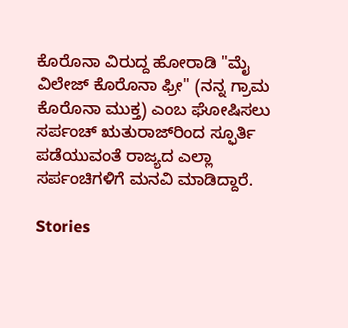ಕೊರೊನಾ ವಿರುದ್ದ ಹೋರಾಡಿ "ಮೈ ವಿಲೇಜ್ ಕೊರೊನಾ ಫ್ರೀ" (ನನ್ನ ಗ್ರಾಮ ಕೊರೊನಾ ಮುಕ್ತ) ಎಂಬ ಘೋಷಿಸಲು ಸರ್ಪಂಚ್‌ ಋತುರಾಜ್‌ರಿಂದ ಸ್ಫೂರ್ತಿ ಪಡೆಯುವಂತೆ ರಾಜ್ಯದ ಎಲ್ಲಾ ಸರ್ಪಂಚಿಗಳಿಗೆ ಮನವಿ ಮಾಡಿದ್ದಾರೆ.

Stories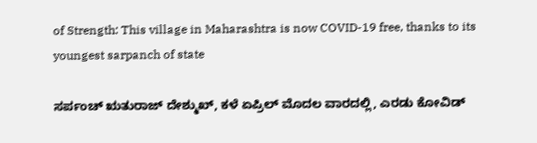of Strength: This village in Maharashtra is now COVID-19 free, thanks to its youngest sarpanch of state

ಸರ್ಪಂಚ್ ಋತುರಾಜ್‌ ದೇಶ್ಮುಖ್, ಕಳೆ ಏಪ್ರಿಲ್ ಮೊದಲ ವಾರದಲ್ಲಿ, ಎರಡು ಕೋವಿಡ್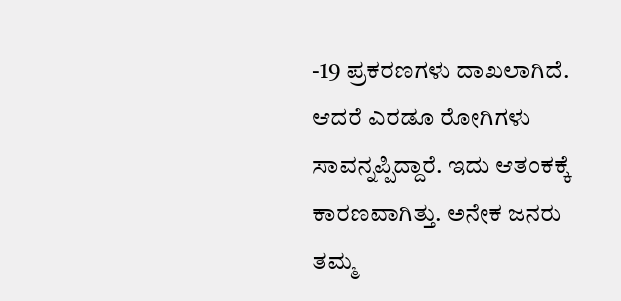-19 ಪ್ರಕರಣಗಳು ದಾಖಲಾಗಿದೆ. ಆದರೆ ಎರಡೂ ರೋಗಿಗಳು ಸಾವನ್ನಪ್ಪಿದ್ದಾರೆ. ಇದು ಆತಂಕಕ್ಕೆ ಕಾರಣವಾಗಿತ್ತು. ಅನೇಕ ಜನರು ತಮ್ಮ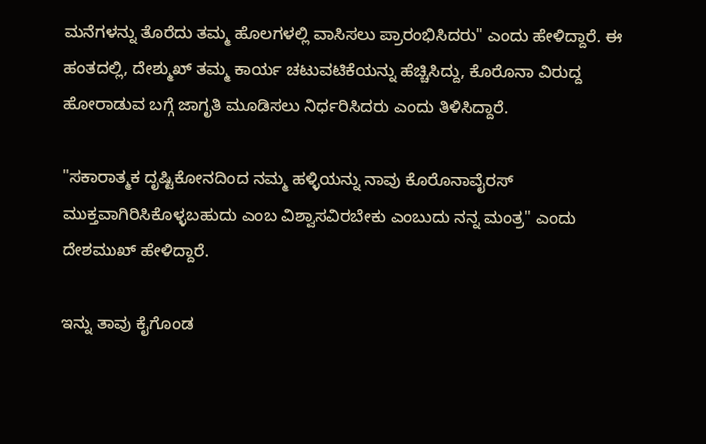ಮನೆಗಳನ್ನು ತೊರೆದು ತಮ್ಮ ಹೊಲಗಳಲ್ಲಿ ವಾಸಿಸಲು ಪ್ರಾರಂಭಿಸಿದರು" ಎಂದು ಹೇಳಿದ್ದಾರೆ. ಈ ಹಂತದಲ್ಲಿ, ದೇಶ್ಮುಖ್ ತಮ್ಮ ಕಾರ್ಯ ಚಟುವಟಿಕೆಯನ್ನು ಹೆಚ್ಚಿಸಿದ್ದು, ಕೊರೊನಾ ವಿರುದ್ದ ಹೋರಾಡುವ ಬಗ್ಗೆ ಜಾಗೃತಿ ಮೂಡಿಸಲು ನಿರ್ಧರಿಸಿದರು ಎಂದು ತಿಳಿಸಿದ್ದಾರೆ.

"ಸಕಾರಾತ್ಮಕ ದೃಷ್ಟಿಕೋನದಿಂದ ನಮ್ಮ ಹಳ್ಳಿಯನ್ನು ನಾವು ಕೊರೊನಾವೈರಸ್‌ ಮುಕ್ತವಾಗಿರಿಸಿಕೊಳ್ಳಬಹುದು ಎಂಬ ವಿಶ್ವಾಸವಿರಬೇಕು ಎಂಬುದು ನನ್ನ ಮಂತ್ರ" ಎಂದು ದೇಶಮುಖ್ ಹೇಳಿದ್ದಾರೆ.

ಇನ್ನು ತಾವು ಕೈಗೊಂಡ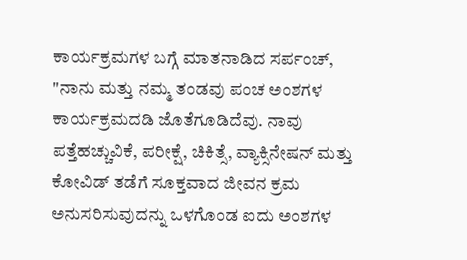ಕಾರ್ಯಕ್ರಮಗಳ ಬಗ್ಗೆ ಮಾತನಾಡಿದ ಸರ್ಪಂಚ್, "ನಾನು ಮತ್ತು ನಮ್ಮ ತಂಡವು ಪಂಚ ಅಂಶಗಳ ಕಾರ್ಯಕ್ರಮದಡಿ ಜೊತೆಗೂಡಿದೆವು. ನಾವು ಪತ್ತೆಹಚ್ಚುವಿಕೆ, ಪರೀಕ್ಷೆ, ಚಿಕಿತ್ಸೆ, ವ್ಯಾಕ್ಸಿನೇಷನ್ ಮತ್ತು ಕೋವಿಡ್ ತಡೆಗೆ ಸೂಕ್ತವಾದ ಜೀವನ ಕ್ರಮ ಅನುಸರಿಸುವುದನ್ನು ಒಳಗೊಂಡ ಐದು ಅಂಶಗಳ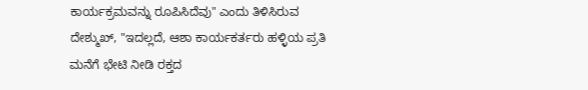ಕಾರ್ಯಕ್ರಮವನ್ನು ರೂಪಿಸಿದೆವು" ಎಂದು ತಿಳಿಸಿರುವ ದೇಶ್ಮುಖ್, "ಇದಲ್ಲದೆ, ಆಶಾ ಕಾರ್ಯಕರ್ತರು ಹಳ್ಳಿಯ ಪ್ರತಿ ಮನೆಗೆ ಭೇಟಿ ನೀಡಿ ರಕ್ತದ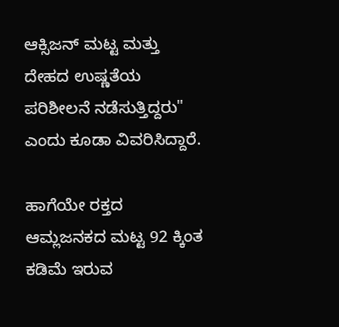ಆಕ್ಸಿಜನ್‌ ಮಟ್ಟ ಮತ್ತು ದೇಹದ ಉಷ್ಣತೆಯ ಪರಿಶೀಲನೆ ನಡೆಸುತ್ತಿದ್ದರು" ಎಂದು ಕೂಡಾ ವಿವರಿಸಿದ್ದಾರೆ.

ಹಾಗೆಯೇ ರಕ್ತದ ಆಮ್ಲಜನಕದ ಮಟ್ಟ 92 ಕ್ಕಿಂತ ಕಡಿಮೆ ಇರುವ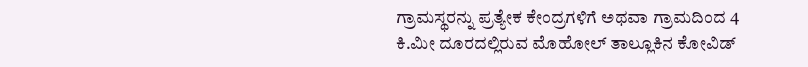ಗ್ರಾಮಸ್ಥರನ್ನು ಪ್ರತ್ಯೇಕ ಕೇಂದ್ರಗಳಿಗೆ ಅಥವಾ ಗ್ರಾಮದಿಂದ 4 ಕಿ.ಮೀ ದೂರದಲ್ಲಿರುವ ಮೊಹೋಲ್ ತಾಲ್ಲೂಕಿನ ಕೋವಿಡ್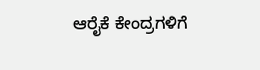ಆರೈಕೆ ಕೇಂದ್ರಗಳಿಗೆ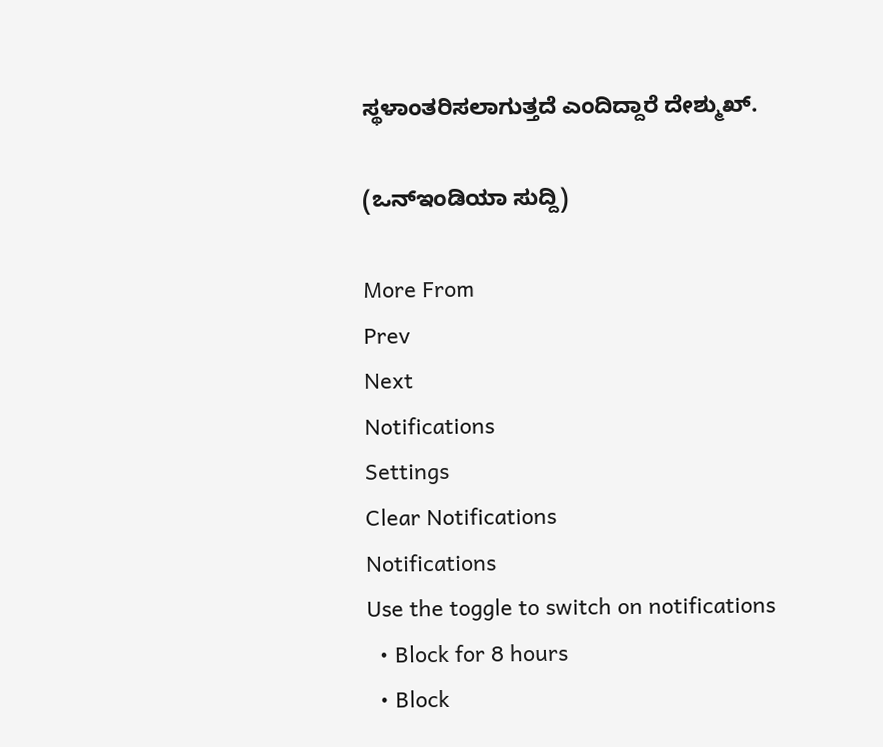ಸ್ಥಳಾಂತರಿಸಲಾಗುತ್ತದೆ ಎಂದಿದ್ದಾರೆ ದೇಶ್ಮುಖ್.

(ಒನ್ಇಂಡಿಯಾ ಸುದ್ದಿ)

More From
Prev
Next
Notifications
Settings
Clear Notifications
Notifications
Use the toggle to switch on notifications
  • Block for 8 hours
  • Block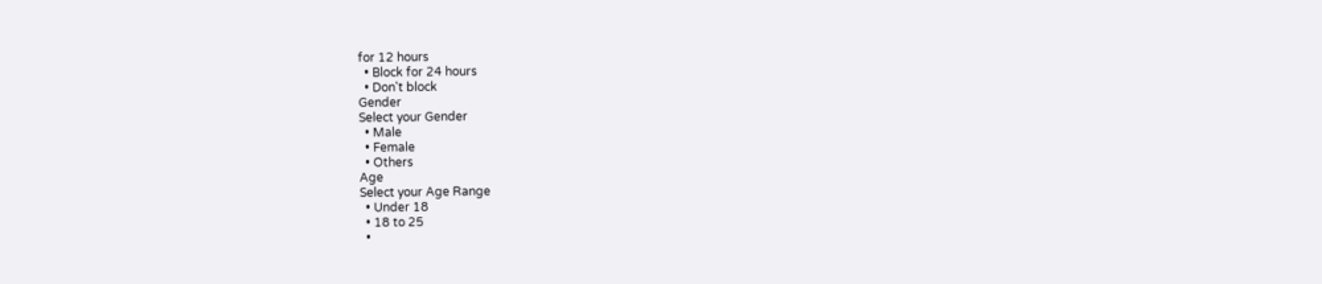for 12 hours
  • Block for 24 hours
  • Don't block
Gender
Select your Gender
  • Male
  • Female
  • Others
Age
Select your Age Range
  • Under 18
  • 18 to 25
  •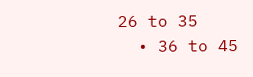26 to 35
  • 36 to 45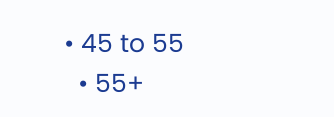• 45 to 55
  • 55+